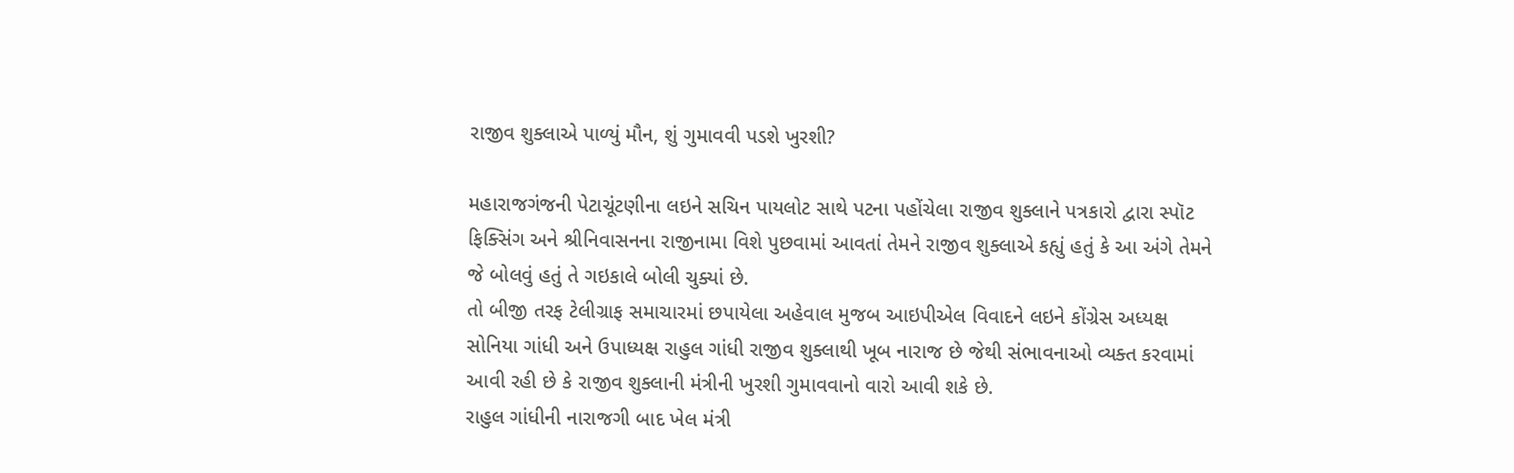રાજીવ શુક્લાએ પાળ્યું મૌન, શું ગુમાવવી પડશે ખુરશી?

મહારાજગંજની પેટાચૂંટણીના લઇને સચિન પાયલોટ સાથે પટના પહોંચેલા રાજીવ શુક્લાને પત્રકારો દ્વારા સ્પૉટ ફિક્સિંગ અને શ્રીનિવાસનના રાજીનામા વિશે પુછવામાં આવતાં તેમને રાજીવ શુક્લાએ કહ્યું હતું કે આ અંગે તેમને જે બોલવું હતું તે ગઇકાલે બોલી ચુક્યાં છે.
તો બીજી તરફ ટેલીગ્રાફ સમાચારમાં છપાયેલા અહેવાલ મુજબ આઇપીએલ વિવાદને લઇને કોંગ્રેસ અધ્યક્ષ સોનિયા ગાંધી અને ઉપાધ્યક્ષ રાહુલ ગાંધી રાજીવ શુક્લાથી ખૂબ નારાજ છે જેથી સંભાવનાઓ વ્યક્ત કરવામાં આવી રહી છે કે રાજીવ શુક્લાની મંત્રીની ખુરશી ગુમાવવાનો વારો આવી શકે છે.
રાહુલ ગાંધીની નારાજગી બાદ ખેલ મંત્રી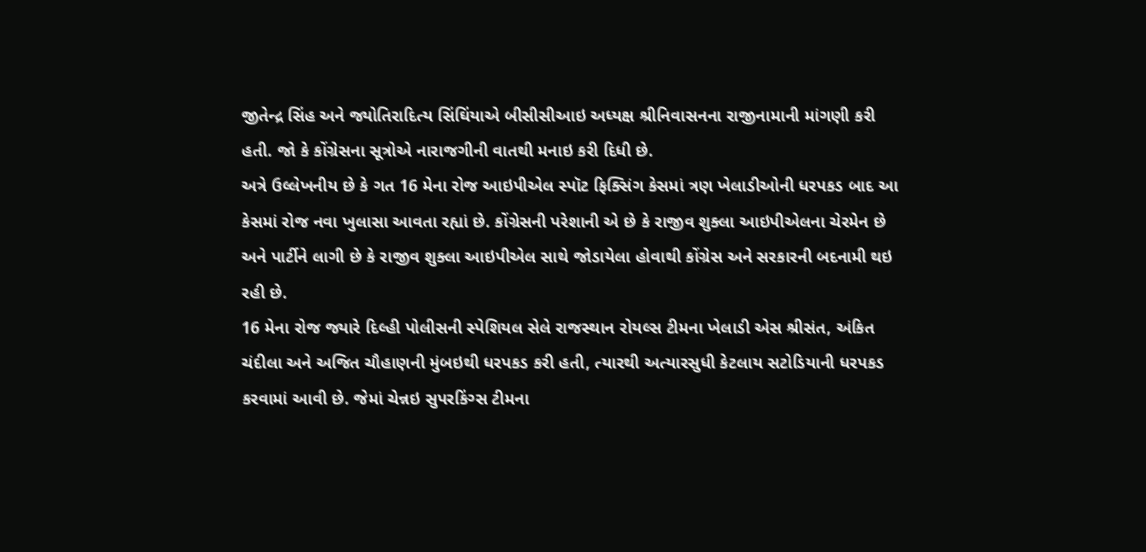જીતેન્દ્ર સિંહ અને જ્યોતિરાદિત્ય સિંઘિંયાએ બીસીસીઆઇ અધ્યક્ષ શ્રીનિવાસનના રાજીનામાની માંગણી કરી હતી. જો કે કોંગ્રેસના સૂત્રોએ નારાજગીની વાતથી મનાઇ કરી દિધી છે.
અત્રે ઉલ્લેખનીય છે કે ગત 16 મેના રોજ આઇપીએલ સ્પૉટ ફિક્સિંગ કેસમાં ત્રણ ખેલાડીઓની ધરપકડ બાદ આ કેસમાં રોજ નવા ખુલાસા આવતા રહ્યાં છે. કોંગ્રેસની પરેશાની એ છે કે રાજીવ શુક્લા આઇપીએલના ચેરમેન છે અને પાર્ટીને લાગી છે કે રાજીવ શુક્લા આઇપીએલ સાથે જોડાયેલા હોવાથી કોંગ્રેસ અને સરકારની બદનામી થઇ રહી છે.
16 મેના રોજ જ્યારે દિલ્હી પોલીસની સ્પેશિયલ સેલે રાજસ્થાન રોયલ્સ ટીમના ખેલાડી એસ શ્રીસંત, અંકિત ચંદીલા અને અજિત ચૌહાણની મુંબઇથી ધરપકડ કરી હતી, ત્યારથી અત્યારસુધી કેટલાય સટોડિયાની ધરપકડ કરવામાં આવી છે. જેમાં ચેન્નઇ સુપરકિંગ્સ ટીમના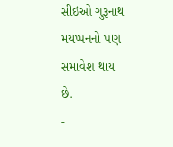સીઇઓ ગુરૂનાથ મયપ્પનનો પણ સમાવેશ થાય છે.
-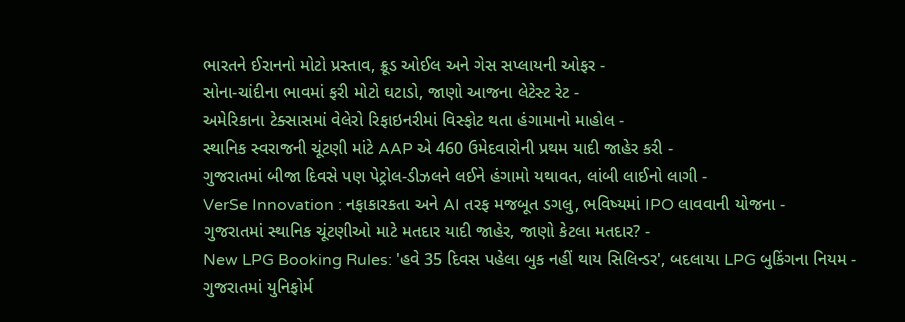ભારતને ઈરાનનો મોટો પ્રસ્તાવ, ક્રૂડ ઓઈલ અને ગેસ સપ્લાયની ઓફર -
સોના-ચાંદીના ભાવમાં ફરી મોટો ઘટાડો, જાણો આજના લેટેસ્ટ રેટ -
અમેરિકાના ટેક્સાસમાં વેલેરો રિફાઇનરીમાં વિસ્ફોટ થતા હંગામાનો માહોલ -
સ્થાનિક સ્વરાજની ચૂંટણી માંટે AAP એ 460 ઉમેદવારોની પ્રથમ યાદી જાહેર કરી -
ગુજરાતમાં બીજા દિવસે પણ પેટ્રોલ-ડીઝલને લઈને હંગામો યથાવત, લાંબી લાઈનો લાગી -
VerSe Innovation : નફાકારકતા અને AI તરફ મજબૂત ડગલુ, ભવિષ્યમાં IPO લાવવાની યોજના -
ગુજરાતમાં સ્થાનિક ચૂંટણીઓ માટે મતદાર યાદી જાહેર, જાણો કેટલા મતદાર? -
New LPG Booking Rules: 'હવે 35 દિવસ પહેલા બુક નહીં થાય સિલિન્ડર', બદલાયા LPG બુકિંગના નિયમ -
ગુજરાતમાં યુનિફોર્મ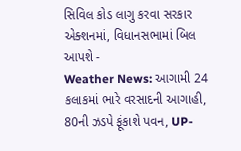સિવિલ કોડ લાગુ કરવા સરકાર એક્શનમાં, વિધાનસભામાં બિલ આપશે -
Weather News: આગામી 24 કલાકમાં ભારે વરસાદની આગાહી, 80ની ઝડપે ફૂંકાશે પવન, UP-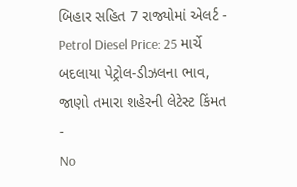બિહાર સહિત 7 રાજ્યોમાં એલર્ટ -
Petrol Diesel Price: 25 માર્ચે બદલાયા પેટ્રોલ-ડીઝલના ભાવ, જાણો તમારા શહેરની લેટેસ્ટ કિંમત -
No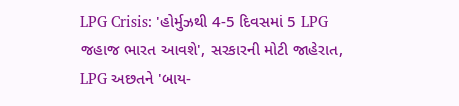LPG Crisis: 'હોર્મુઝથી 4-5 દિવસમાં 5 LPG જહાજ ભારત આવશે', સરકારની મોટી જાહેરાત, LPG અછતને 'બાય-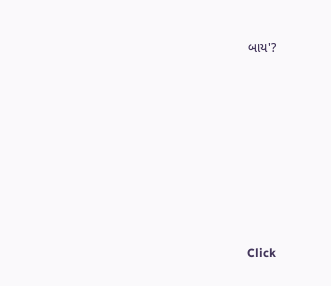બાય'?








Click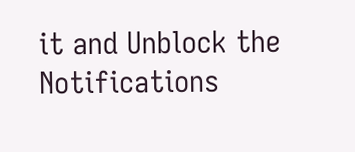it and Unblock the Notifications